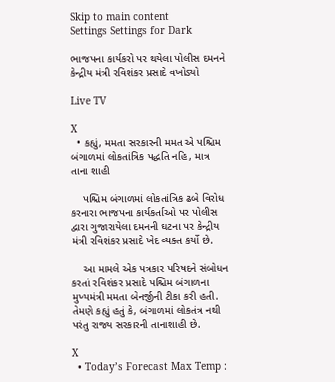Skip to main content
Settings Settings for Dark

ભાજપના કાર્યકરો પર થયેલા પોલીસ દમનને કેન્દ્રીય મંત્રી રવિશંકર પ્રસાદે વખોડ્યો

Live TV

X
  • કહ્યું, મમતા સરકારની મમત એ પશ્ચિમ બંગાળમાં લોકતાંત્રિક પદ્ધતિ નહિ, માત્ર તાના શાહી

    પશ્ચિમ બંગાળમાં લોકતાંત્રિક ઢબે વિરોધ કરનારા ભાજપના કાર્યકર્તાઓ પર પોલીસ દ્વારા ગુજારાયેલા દમનની ઘટના પર કેન્દ્રીય મંત્રી રવિશંકર પ્રસાદે ખેદ વ્યક્ત કર્યો છે.

    આ મામલે એક પત્રકાર પરિષદને સંબોધન કરતાં રવિશંકર પ્રસાદે પશ્ચિમ બંગાળના મુખ્યમંત્રી મમતા બેનર્જીની ટીકા કરી હતી. તેમણે કહ્યું હતું કે, બંગાળમાં લોકતંત્ર નથી પરંતુ રાજ્ય સરકારની તાનાશાહી છે.

X
  • Today’s Forecast Max Temp :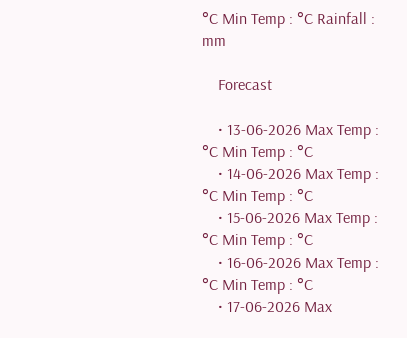°C Min Temp : °C Rainfall : mm

    Forecast

    • 13-06-2026 Max Temp : °C Min Temp : °C
    • 14-06-2026 Max Temp : °C Min Temp : °C
    • 15-06-2026 Max Temp : °C Min Temp : °C
    • 16-06-2026 Max Temp : °C Min Temp : °C
    • 17-06-2026 Max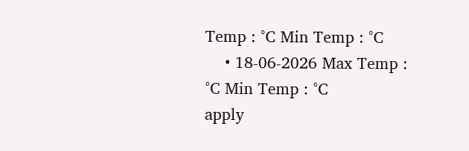Temp : °C Min Temp : °C
    • 18-06-2026 Max Temp : °C Min Temp : °C
apply